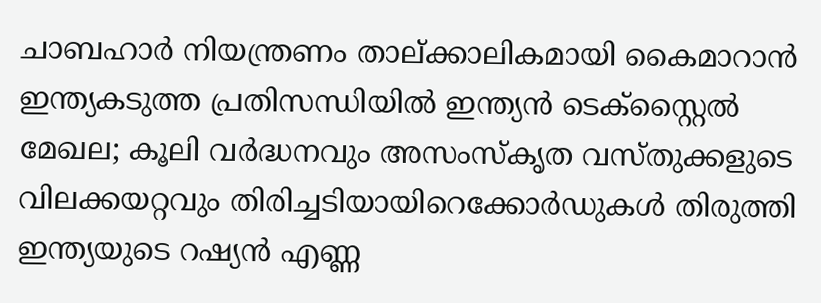ചാബഹാര്‍ നിയന്ത്രണം താല്ക്കാലികമായി കൈമാറാന്‍ ഇന്ത്യകടുത്ത പ്രതിസന്ധിയിൽ ഇന്ത്യൻ ടെക്സ്റ്റൈൽ മേഖല; കൂലി വർദ്ധനവും അസംസ്‌കൃത വസ്തുക്കളുടെ വിലക്കയറ്റവും തിരിച്ചടിയായിറെക്കോർഡുകൾ തിരുത്തി ഇന്ത്യയുടെ റഷ്യൻ എണ്ണ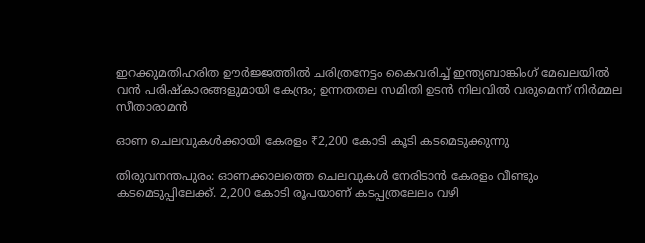ഇറക്കുമതിഹരിത ഊര്‍ജ്ജത്തില്‍ ചരിത്രനേട്ടം കൈവരിച്ച് ഇന്ത്യബാങ്കിംഗ് മേഖലയിൽ വൻ പരിഷ്കാരങ്ങളുമായി കേന്ദ്രം; ഉന്നതതല സമിതി ഉടൻ നിലവിൽ വരുമെന്ന് നിർമ്മല സീതാരാമൻ

ഓണ ചെലവുകള്‍ക്കായി കേരളം ₹2,200 കോടി കൂടി കടമെടുക്കുന്നു

തിരുവനന്തപുരം: ഓണക്കാലത്തെ ചെലവുകള്‍ നേരിടാന്‍ കേരളം വീണ്ടും കടമെടുപ്പിലേക്ക്. 2,200 കോടി രൂപയാണ് കടപ്പത്രലേലം വഴി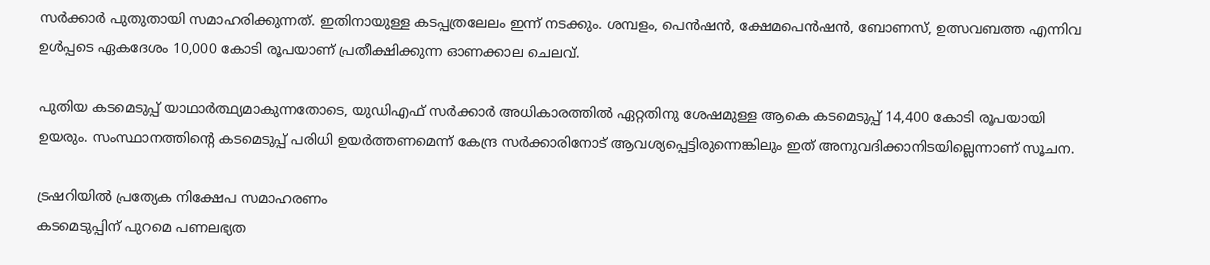സര്‍ക്കാര്‍ പുതുതായി സമാഹരിക്കുന്നത്. ഇതിനായുള്ള കടപ്പത്രലേലം ഇന്ന് നടക്കും. ശമ്പളം, പെന്‍ഷന്‍, ക്ഷേമപെന്‍ഷന്‍, ബോണസ്, ഉത്സവബത്ത എന്നിവ ഉള്‍പ്പടെ ഏകദേശം 10,000 കോടി രൂപയാണ് പ്രതീക്ഷിക്കുന്ന ഓണക്കാല ചെലവ്.

പുതിയ കടമെടുപ്പ് യാഥാര്‍ത്ഥ്യമാകുന്നതോടെ, യുഡിഎഫ് സര്‍ക്കാര്‍ അധികാരത്തില്‍ ഏറ്റതിനു ശേഷമുള്ള ആകെ കടമെടുപ്പ് 14,400 കോടി രൂപയായി ഉയരും. സംസ്ഥാനത്തിന്റെ കടമെടുപ്പ് പരിധി ഉയര്‍ത്തണമെന്ന് കേന്ദ്ര സര്‍ക്കാരിനോട് ആവശ്യപ്പെട്ടിരുന്നെങ്കിലും ഇത് അനുവദിക്കാനിടയില്ലെന്നാണ് സൂചന.

ട്രഷറിയില്‍ പ്രത്യേക നിക്ഷേപ സമാഹരണം
കടമെടുപ്പിന് പുറമെ പണലഭ്യത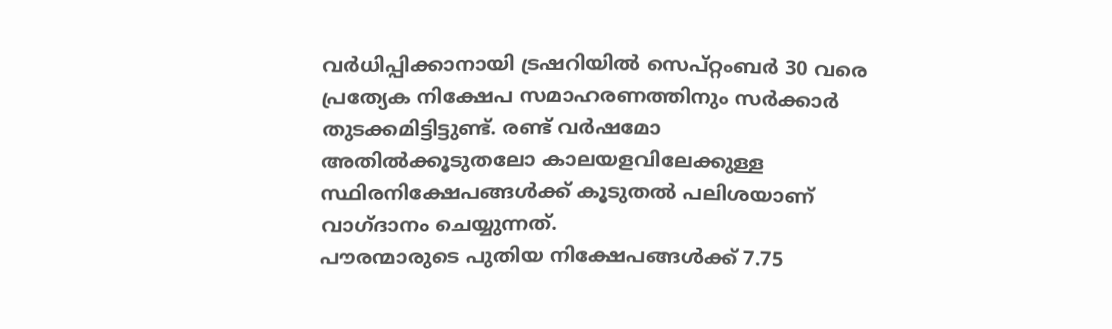വര്‍ധിപ്പിക്കാനായി ട്രഷറിയില്‍ സെപ്റ്റംബര്‍ 30 വരെ പ്രത്യേക നിക്ഷേപ സമാഹരണത്തിനും സര്‍ക്കാര്‍ തുടക്കമിട്ടിട്ടുണ്ട്. രണ്ട് വര്‍ഷമോ അതില്‍ക്കൂടുതലോ കാലയളവിലേക്കുള്ള സ്ഥിരനിക്ഷേപങ്ങള്‍ക്ക് കൂടുതല്‍ പലിശയാണ് വാഗ്ദാനം ചെയ്യുന്നത്.
പൗരന്മാരുടെ പുതിയ നിക്ഷേപങ്ങള്‍ക്ക് 7.75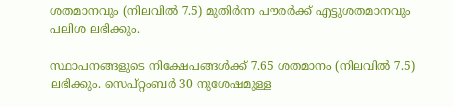ശതമാനവും (നിലവില്‍ 7.5) മുതിര്‍ന്ന പൗരര്‍ക്ക് എട്ടുശതമാനവും പലിശ ലഭിക്കും.

സ്ഥാപനങ്ങളുടെ നിക്ഷേപങ്ങള്‍ക്ക് 7.65 ശതമാനം (നിലവില്‍ 7.5) ലഭിക്കും. സെപ്റ്റംബര്‍ 30 നുശേഷമുള്ള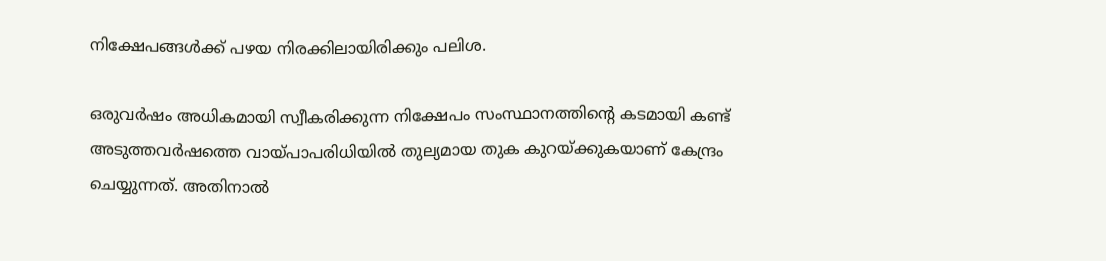നിക്ഷേപങ്ങള്‍ക്ക് പഴയ നിരക്കിലായിരിക്കും പലിശ.

ഒരുവര്‍ഷം അധികമായി സ്വീകരിക്കുന്ന നിക്ഷേപം സംസ്ഥാനത്തിന്റെ കടമായി കണ്ട് അടുത്തവര്‍ഷത്തെ വായ്പാപരിധിയില്‍ തുല്യമായ തുക കുറയ്ക്കുകയാണ് കേന്ദ്രം ചെയ്യുന്നത്. അതിനാല്‍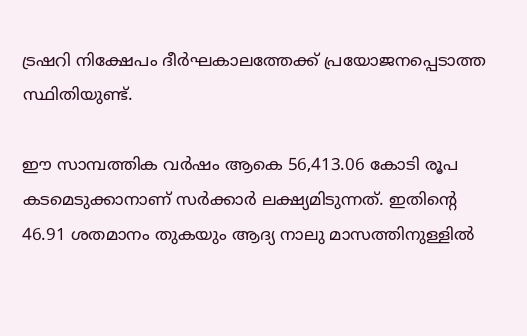ട്രഷറി നിക്ഷേപം ദീര്‍ഘകാലത്തേക്ക് പ്രയോജനപ്പെടാത്ത സ്ഥിതിയുണ്ട്.

ഈ സാമ്പത്തിക വര്‍ഷം ആകെ 56,413.06 കോടി രൂപ കടമെടുക്കാനാണ് സര്‍ക്കാര്‍ ലക്ഷ്യമിടുന്നത്. ഇതിന്റെ 46.91 ശതമാനം തുകയും ആദ്യ നാലു മാസത്തിനുള്ളില്‍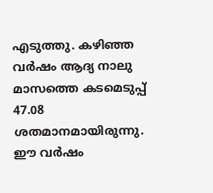എടുത്തു. കഴിഞ്ഞ വര്‍ഷം ആദ്യ നാലു മാസത്തെ കടമെടുപ്പ് 47.08 ശതമാനമായിരുന്നു. ഈ വര്‍ഷം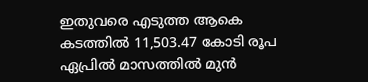ഇതുവരെ എടുത്ത ആകെ കടത്തില്‍ 11,503.47 കോടി രൂപ ഏപ്രില്‍ മാസത്തില്‍ മുന്‍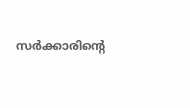സര്‍ക്കാരിന്റെ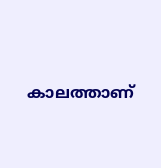കാലത്താണ്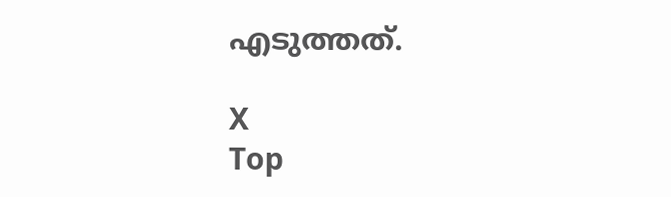എടുത്തത്.

X
Top